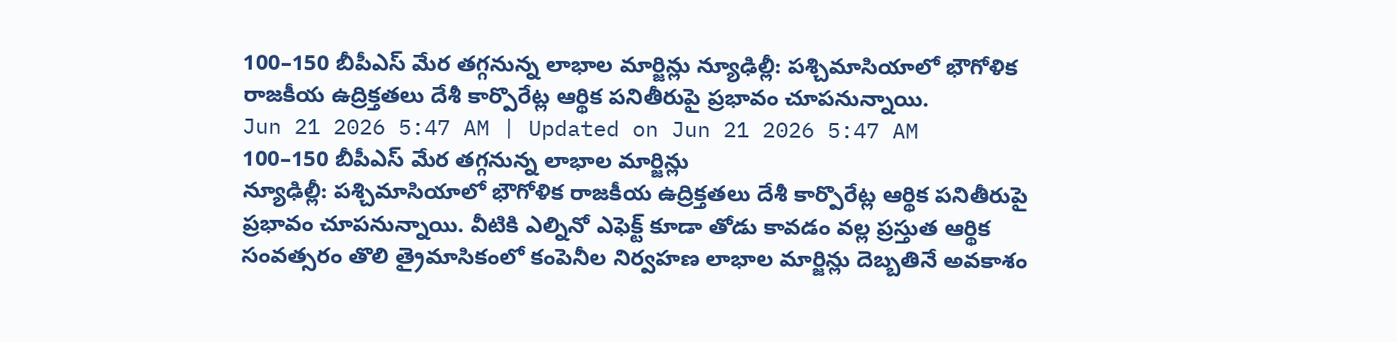100–150 బీపీఎస్ మేర తగ్గనున్న లాభాల మార్జిన్లు న్యూఢిల్లీ: పశ్చిమాసియాలో భౌగోళిక రాజకీయ ఉద్రిక్తతలు దేశీ కార్పొరేట్ల ఆర్థిక పనితీరుపై ప్రభావం చూపనున్నాయి.
Jun 21 2026 5:47 AM | Updated on Jun 21 2026 5:47 AM
100–150 బీపీఎస్ మేర తగ్గనున్న లాభాల మార్జిన్లు
న్యూఢిల్లీ: పశ్చిమాసియాలో భౌగోళిక రాజకీయ ఉద్రిక్తతలు దేశీ కార్పొరేట్ల ఆర్థిక పనితీరుపై ప్రభావం చూపనున్నాయి. వీటికి ఎల్నినో ఎఫెక్ట్ కూడా తోడు కావడం వల్ల ప్రస్తుత ఆర్థిక సంవత్సరం తొలి త్రైమాసికంలో కంపెనీల నిర్వహణ లాభాల మార్జిన్లు దెబ్బతినే అవకాశం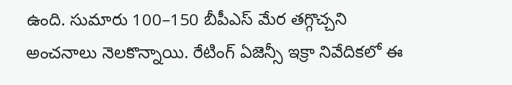ఉంది. సుమారు 100–150 బీపీఎస్ మేర తగ్గొచ్చని అంచనాలు నెలకొన్నాయి. రేటింగ్ ఏజెన్సీ ఇక్రా నివేదికలో ఈ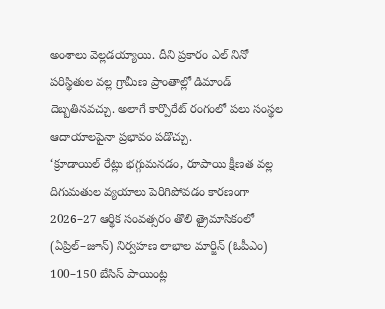అంశాలు వెల్లడయ్యాయి. దీని ప్రకారం ఎల్ నినో పరిస్థితుల వల్ల గ్రామీణ ప్రాంతాల్లో డిమాండ్ దెబ్బతినవచ్చు. అలాగే కార్పొరేట్ రంగంలో పలు సంస్థల ఆదాయాలపైనా ప్రభావం పడొచ్చు.
‘క్రూడాయిల్ రేట్లు భగ్గుమనడం, రూపాయి క్షీణత వల్ల దిగుమతుల వ్యయాలు పెరిగిపోవడం కారణంగా 2026–27 ఆర్థిక సంవత్సరం తొలి త్రైమాసికంలో (ఏప్రిల్–జూన్) నిర్వహణ లాభాల మార్జిన్ (ఓపీఎం) 100–150 బేసిస్ పాయింట్ల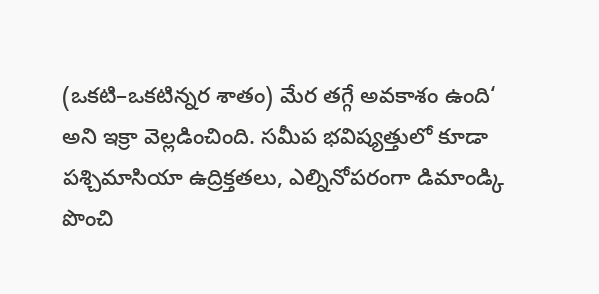(ఒకటి–ఒకటిన్నర శాతం) మేర తగ్గే అవకాశం ఉంది‘ అని ఇక్రా వెల్లడించింది. సమీప భవిష్యత్తులో కూడా పశ్చిమాసియా ఉద్రిక్తతలు, ఎల్నినోపరంగా డిమాండ్కి పొంచి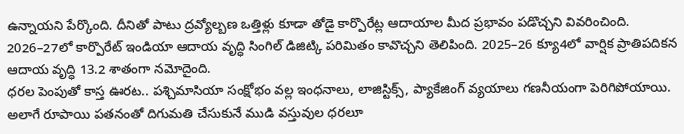ఉన్నాయని పేర్కొంది. దీనితో పాటు ద్రవ్యోల్బణ ఒత్తిళ్లు కూడా తోడై కార్పొరేట్ల ఆదాయాల మీద ప్రభావం పడొచ్చని వివరించింది. 2026–27లో కార్పొరేట్ ఇండియా ఆదాయ వృద్ధి సింగిల్ డిజిట్కి పరిమితం కావొచ్చని తెలిపింది. 2025–26 క్యూ4లో వార్షిక ప్రాతిపదికన ఆదాయ వృద్ధి 13.2 శాతంగా నమోదైంది.
ధరల పెంపుతో కాస్త ఊరట.. పశ్చిమాసియా సంక్షోభం వల్ల ఇంధనాలు, లాజిస్టిక్స్, ప్యాకేజింగ్ వ్యయాలు గణనీయంగా పెరిగిపోయాయి. అలాగే రూపాయి పతనంతో దిగుమతి చేసుకునే ముడి వస్తువుల ధరలూ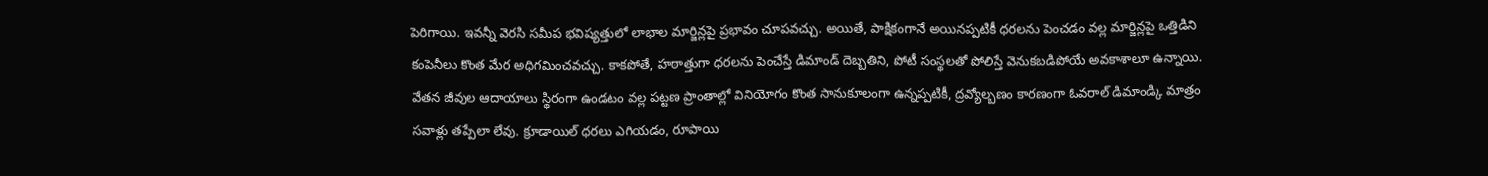పెరిగాయి. ఇవన్నీ వెరసి సమీప భవిష్యత్తులో లాభాల మార్జిన్లపై ప్రభావం చూపవచ్చు. అయితే, పాక్షికంగానే అయినప్పటికీ ధరలను పెంచడం వల్ల మార్జిన్లపై ఒత్తిడిని కంపెనీలు కొంత మేర అధిగమించవచ్చు. కాకపోతే, హఠాత్తుగా ధరలను పెంచేస్తే డిమాండ్ దెబ్బతిని, పోటీ సంస్థలతో పోలిస్తే వెనుకబడిపోయే అవకాశాలూ ఉన్నాయి.
వేతన జీవుల ఆదాయాలు స్థిరంగా ఉండటం వల్ల పట్టణ ప్రాంతాల్లో వినియోగం కొంత సానుకూలంగా ఉన్నప్పటికీ, ద్రవ్యోల్బణం కారణంగా ఓవరాల్ డిమాండ్కి మాత్రం సవాళ్లు తప్పేలా లేవు. క్రూడాయిల్ ధరలు ఎగియడం, రూపాయి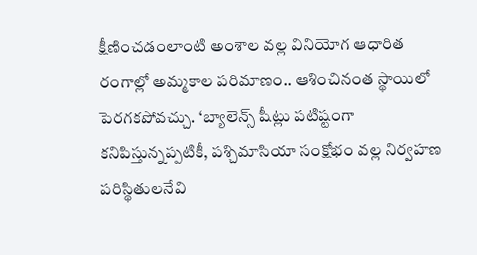క్షీణించడంలాంటి అంశాల వల్ల వినియోగ ఆధారిత రంగాల్లో అమ్మకాల పరిమాణం.. ఆశించినంత స్థాయిలో పెరగకపోవచ్చు. ‘బ్యాలెన్స్ షీట్లు పటిష్టంగా కనిపిస్తున్నప్పటికీ, పశ్చిమాసియా సంక్షోభం వల్ల నిర్వహణ పరిస్థితులనేవి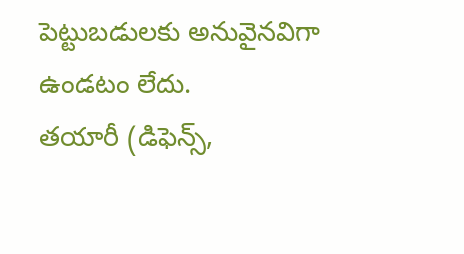పెట్టుబడులకు అనువైనవిగా ఉండటం లేదు.
తయారీ (డిఫెన్స్,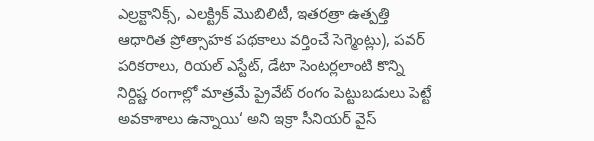ఎల్రక్టానిక్స్, ఎలక్ట్రిక్ మొబిలిటీ, ఇతరత్రా ఉత్పత్తి ఆధారిత ప్రోత్సాహక పథకాలు వర్తించే సెగ్మెంట్లు), పవర్ పరికరాలు, రియల్ ఎస్టేట్, డేటా సెంటర్లలాంటి కొన్ని నిర్దిష్ట రంగాల్లో మాత్రమే ప్రైవేట్ రంగం పెట్టుబడులు పెట్టే అవకాశాలు ఉన్నాయి‘ అని ఇక్రా సీనియర్ వైస్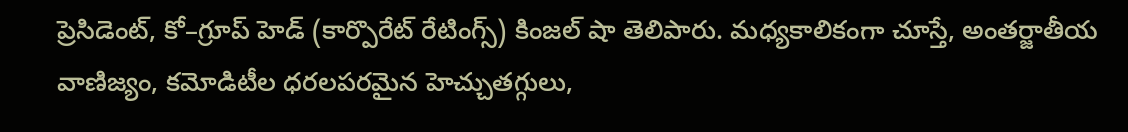ప్రెసిడెంట్, కో–గ్రూప్ హెడ్ (కార్పొరేట్ రేటింగ్స్) కింజల్ షా తెలిపారు. మధ్యకాలికంగా చూస్తే, అంతర్జాతీయ వాణిజ్యం, కమోడిటీల ధరలపరమైన హెచ్చుతగ్గులు,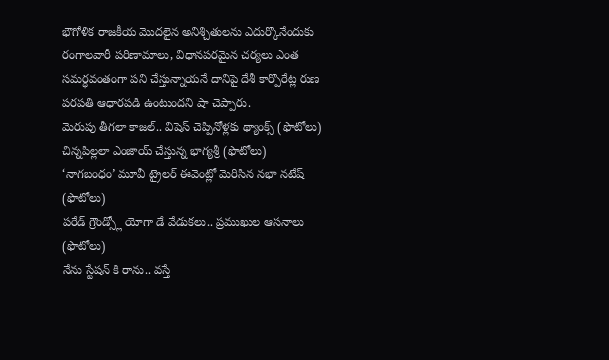భౌగోళిక రాజకీయ మొదలైన అనిశ్చితులను ఎదుర్కొనేందుకు రంగాలవారీ పరిణామాలు, విధానపరమైన చర్యలు ఎంత సమర్ధవంతంగా పని చేస్తున్నాయనే దానిపై దేశీ కార్పొరేట్ల రుణ పరపతి ఆధారపడి ఉంటుందని షా చెప్పారు.
మెరుపు తీగలా కాజల్.. విషెస్ చెప్పినోళ్లకు థ్యాంక్స్ (ఫొటోలు)
చిన్నపిల్లలా ఎంజాయ్ చేస్తున్న భాగ్యశ్రీ (ఫొటోలు)
‘నాగబంధం’ మూవీ ట్రైలర్ ఈవెంట్లో మెరిసిన నభా నటేష్ (ఫొటోలు)
పరేడ్ గ్రౌండ్స్లో యోగా డే వేడుకలు.. ప్రముఖుల ఆసనాలు (ఫొటోలు)
నేను స్టేషన్ కి రాను.. వస్తే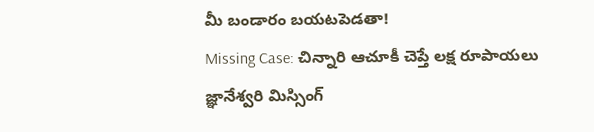మీ బండారం బయటపెడతా!
Missing Case: చిన్నారి ఆచూకీ చెప్తే లక్ష రూపాయలు
జ్ఞానేశ్వరి మిస్సింగ్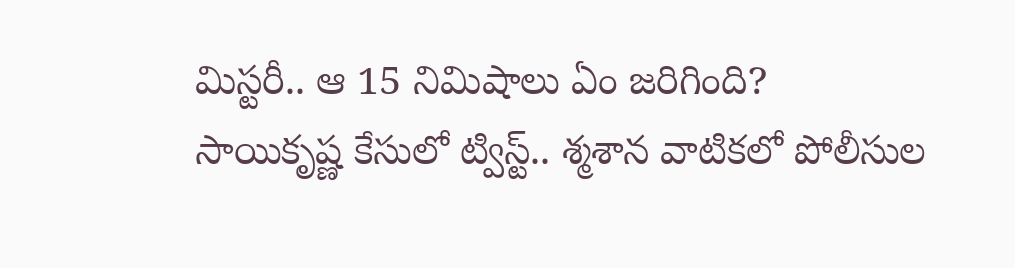మిస్టరీ.. ఆ 15 నిమిషాలు ఏం జరిగింది?
సాయికృష్ణ కేసులో ట్విస్ట్.. శ్మశాన వాటికలో పోలీసుల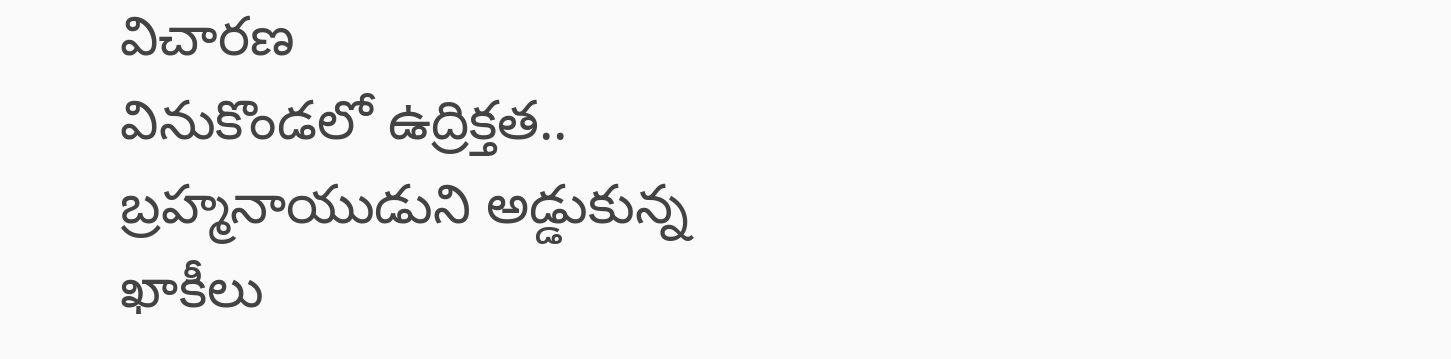విచారణ
వినుకొండలో ఉద్రిక్తత.. బ్రహ్మనాయుడుని అడ్డుకున్న ఖాకీలు